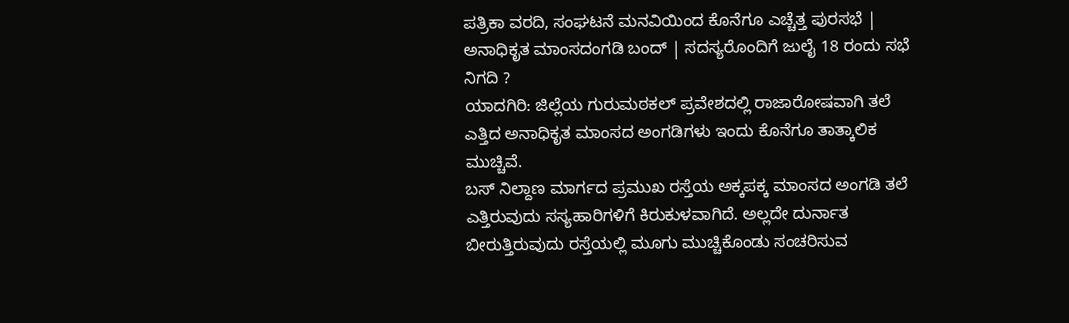ಪತ್ರಿಕಾ ವರದಿ, ಸಂಘಟನೆ ಮನವಿಯಿಂದ ಕೊನೆಗೂ ಎಚ್ಚೆತ್ತ ಪುರಸಭೆ | ಅನಾಧಿಕೃತ ಮಾಂಸದಂಗಡಿ ಬಂದ್ | ಸದಸ್ಯರೊಂದಿಗೆ ಜುಲೈ 18 ರಂದು ಸಭೆ ನಿಗದಿ ?
ಯಾದಗಿರಿ: ಜಿಲ್ಲೆಯ ಗುರುಮಠಕಲ್ ಪ್ರವೇಶದಲ್ಲಿ ರಾಜಾರೋಷವಾಗಿ ತಲೆ ಎತ್ತಿದ ಅನಾಧಿಕೃತ ಮಾಂಸದ ಅಂಗಡಿಗಳು ಇಂದು ಕೊನೆಗೂ ತಾತ್ಕಾಲಿಕ ಮುಚ್ಚಿವೆ.
ಬಸ್ ನಿಲ್ದಾಣ ಮಾರ್ಗದ ಪ್ರಮುಖ ರಸ್ತೆಯ ಅಕ್ಕಪಕ್ಕ ಮಾಂಸದ ಅಂಗಡಿ ತಲೆ ಎತ್ತಿರುವುದು ಸಸ್ಯಹಾರಿಗಳಿಗೆ ಕಿರುಕುಳವಾಗಿದೆ. ಅಲ್ಲದೇ ದುರ್ನಾತ ಬೀರುತ್ತಿರುವುದು ರಸ್ತೆಯಲ್ಲಿ ಮೂಗು ಮುಚ್ಚಿಕೊಂಡು ಸಂಚರಿಸುವ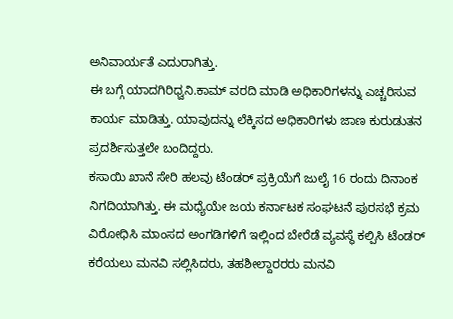ಅನಿವಾರ್ಯತೆ ಎದುರಾಗಿತ್ತು.
ಈ ಬಗ್ಗೆ ಯಾದಗಿರಿಧ್ವನಿ.ಕಾಮ್ ವರದಿ ಮಾಡಿ ಅಧಿಕಾರಿಗಳನ್ನು ಎಚ್ಚರಿಸುವ ಕಾರ್ಯ ಮಾಡಿತ್ತು. ಯಾವುದನ್ನು ಲೆಕ್ಕಿಸದ ಅಧಿಕಾರಿಗಳು ಜಾಣ ಕುರುಡುತನ ಪ್ರದರ್ಶಿಸುತ್ತಲೇ ಬಂದಿದ್ದರು.
ಕಸಾಯಿ ಖಾನೆ ಸೇರಿ ಹಲವು ಟೆಂಡರ್ ಪ್ರಕ್ರಿಯೆಗೆ ಜುಲೈ 16 ರಂದು ದಿನಾಂಕ ನಿಗದಿಯಾಗಿತ್ತು. ಈ ಮಧ್ಯೆಯೇ ಜಯ ಕರ್ನಾಟಕ ಸಂಘಟನೆ ಪುರಸಭೆ ಕ್ರಮ ವಿರೋಧಿಸಿ ಮಾಂಸದ ಅಂಗಡಿಗಳಿಗೆ ಇಲ್ಲಿಂದ ಬೇರೆಡೆ ವ್ಯವಸ್ಥೆ ಕಲ್ಪಿಸಿ ಟೆಂಡರ್ ಕರೆಯಲು ಮನವಿ ಸಲ್ಲಿಸಿದರು, ತಹಶೀಲ್ದಾರರರು ಮನವಿ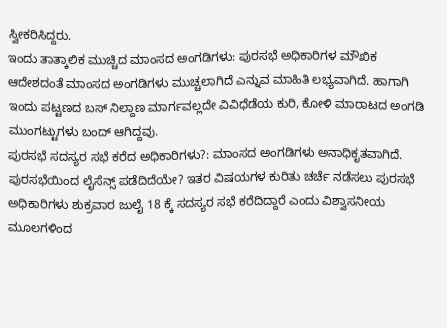ಸ್ವೀಕರಿಸಿದ್ದರು.
ಇಂದು ತಾತ್ಕಾಲಿಕ ಮುಚ್ಚಿದ ಮಾಂಸದ ಅಂಗಡಿಗಳು: ಪುರಸಭೆ ಅಧಿಕಾರಿಗಳ ಮೌಖಿಕ ಆದೇಶದಂತೆ ಮಾಂಸದ ಅಂಗಡಿಗಳು ಮುಚ್ಚಲಾಗಿದೆ ಎನ್ನುವ ಮಾಹಿತಿ ಲಭ್ಯವಾಗಿದೆ. ಹಾಗಾಗಿ ಇಂದು ಪಟ್ಟಣದ ಬಸ್ ನಿಲ್ದಾಣ ಮಾರ್ಗವಲ್ಲದೇ ವಿವಿಧೆಡೆಯ ಕುರಿ, ಕೋಳಿ ಮಾರಾಟದ ಅಂಗಡಿ ಮುಂಗಟ್ಟುಗಳು ಬಂದ್ ಆಗಿದ್ದವು.
ಪುರಸಭೆ ಸದಸ್ಯರ ಸಭೆ ಕರೆದ ಅಧಿಕಾರಿಗಳು?: ಮಾಂಸದ ಅಂಗಡಿಗಳು ಅನಾಧಿಕೃತವಾಗಿದೆ. ಪುರಸಭೆಯಿಂದ ಲೈಸೆನ್ಸ್ ಪಡೆದಿದೆಯೇ? ಇತರ ವಿಷಯಗಳ ಕುರಿತು ಚರ್ಚೆ ನಡೆಸಲು ಪುರಸಭೆ ಅಧಿಕಾರಿಗಳು ಶುಕ್ರವಾರ ಜುಲೈ 18 ಕ್ಕೆ ಸದಸ್ಯರ ಸಭೆ ಕರೆದಿದ್ದಾರೆ ಎಂದು ವಿಶ್ವಾಸನೀಯ ಮೂಲಗಳಿಂದ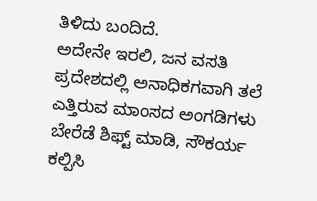ತಿಳಿದು ಬಂದಿದೆ.
ಅದೇನೇ ಇರಲಿ, ಜನ ವಸತಿ ಪ್ರದೇಶದಲ್ಲಿ ಅನಾಧಿಕಗವಾಗಿ ತಲೆ ಎತ್ತಿರುವ ಮಾಂಸದ ಅಂಗಡಿಗಳು ಬೇರೆಡೆ ಶಿಫ್ಟ್ ಮಾಡಿ, ಸೌಕರ್ಯ ಕಲ್ಪಿಸಿ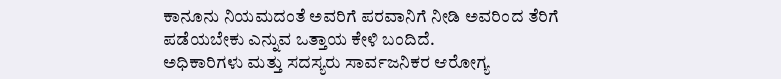ಕಾನೂನು ನಿಯಮದಂತೆ ಅವರಿಗೆ ಪರವಾನಿಗೆ ನೀಡಿ ಅವರಿಂದ ತೆರಿಗೆ ಪಡೆಯಬೇಕು ಎನ್ನುವ ಒತ್ತಾಯ ಕೇಳಿ ಬಂದಿದೆ.
ಅಧಿಕಾರಿಗಳು ಮತ್ತು ಸದಸ್ಯರು ಸಾರ್ವಜನಿಕರ ಆರೋಗ್ಯ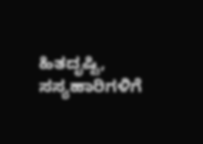ಹಿತದೃಷ್ಟಿ, ಸಸ್ಯಹಾರಿಗಳಿಗೆ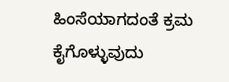ಹಿಂಸೆಯಾಗದಂತೆ ಕ್ರಮ ಕೈಗೊಳ್ಳುವುದು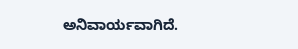ಅನಿವಾರ್ಯವಾಗಿದೆ.